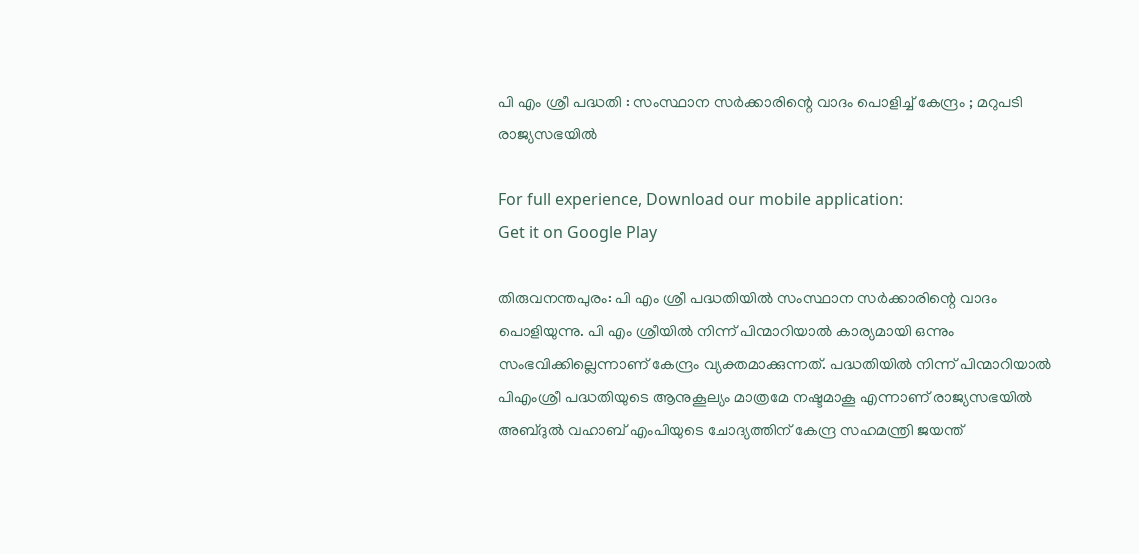പി എം ശ്രീ പദ്ധതി : സംസ്ഥാന സർക്കാരിന്റെ വാദം പൊളിച്ച് കേന്ദ്രം ; മറുപടി രാജ്യസഭയിൽ

For full experience, Download our mobile application:
Get it on Google Play

തിരുവനന്തപുരം: പി എം ശ്രീ പദ്ധതിയിൽ സംസ്ഥാന സർക്കാരിന്റെ വാദം പൊളിയുന്നു. പി എം ശ്രീയിൽ നിന്ന് പിന്മാറിയാൽ കാര്യമായി ഒന്നും സംഭവിക്കില്ലെന്നാണ് കേന്ദ്രം വ്യക്തമാക്കുന്നത്. പദ്ധതിയിൽ നിന്ന് പിന്മാറിയാൽ പിഎംശ്രീ പദ്ധതിയുടെ ആനുകൂല്യം മാത്രമേ നഷ്ടമാകൂ എന്നാണ് രാജ്യസഭയിൽ അബ്ദുൽ വഹാബ് എംപിയുടെ ചോദ്യത്തിന് കേന്ദ്ര സഹമന്ത്രി ജയന്ത്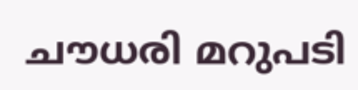ചൗധരി മറുപടി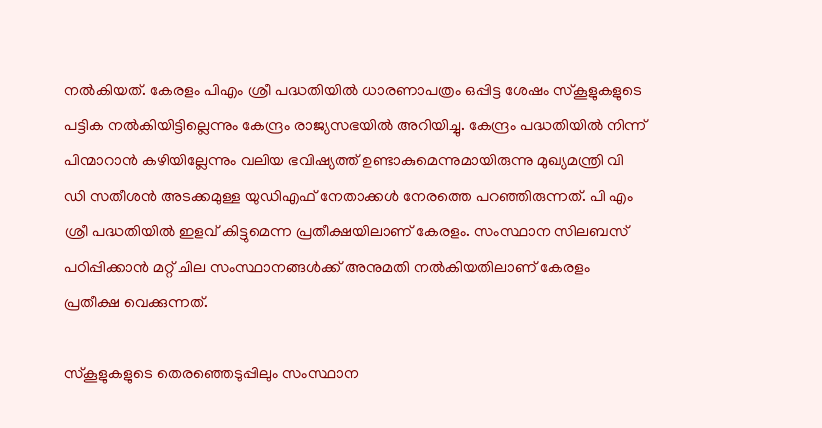നല്‍കിയത്. കേരളം പിഎം ശ്രീ പദ്ധതിയില്‍ ധാരണാപത്രം ഒപ്പിട്ട ശേഷം സ്‌കൂളുകളുടെ പട്ടിക നല്‍കിയിട്ടില്ലെന്നും കേന്ദ്രം രാജ്യസഭയില്‍ അറിയിച്ചു. കേന്ദ്രം പദ്ധതിയിൽ നിന്ന് പിന്മാറാൻ കഴിയില്ലേന്നും വലിയ ഭവിഷ്യത്ത് ഉണ്ടാകുമെന്നുമായിരുന്നു മുഖ്യമന്ത്രി വി ഡി സതീശൻ അടക്കമുള്ള യുഡിഎഫ് നേതാക്കൾ നേരത്തെ പറഞ്ഞിരുന്നത്. പി എം ശ്രീ പദ്ധതിയിൽ ഇളവ് കിട്ടുമെന്ന പ്രതീക്ഷയിലാണ് കേരളം. സംസ്ഥാന സിലബസ് പഠിപ്പിക്കാൻ മറ്റ് ചില സംസ്ഥാനങ്ങൾക്ക് അനുമതി നൽകിയതിലാണ് കേരളം പ്രതീക്ഷ വെക്കുന്നത്.

സ്കൂളുകളുടെ തെരഞ്ഞെടുപ്പിലും സംസ്ഥാന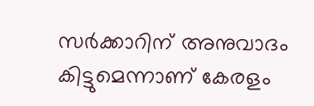സർക്കാറിന് അനുവാദം കിട്ടുമെന്നാണ് കേരളം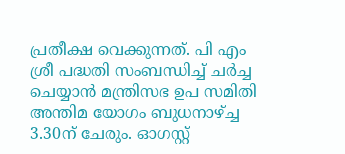പ്രതീക്ഷ വെക്കുന്നത്. പി എം ശ്രീ പദ്ധതി സംബന്ധിച്ച് ചർച്ച ചെയ്യാൻ മന്ത്രിസഭ ഉപ സമിതി അന്തിമ യോഗം ബുധനാഴ്ച്ച 3.30ന് ചേരും. ഓഗസ്റ്റ്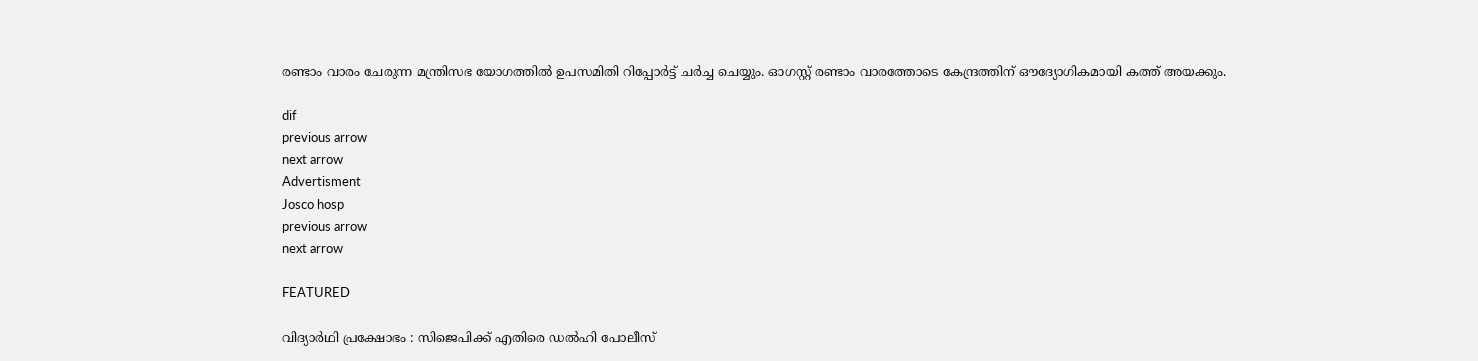രണ്ടാം വാരം ചേരുന്ന മന്ത്രിസഭ യോഗത്തിൽ ഉപസമിതി റിപ്പോർട്ട് ചർച്ച ചെയ്യും. ഓഗസ്റ്റ് രണ്ടാം വാരത്തോടെ കേന്ദ്രത്തിന് ഔദ്യോഗികമായി കത്ത് അയക്കും.

dif
previous arrow
next arrow
Advertisment
Josco hosp
previous arrow
next arrow

FEATURED

വിദ്യാർഥി പ്രക്ഷോഭം : സിജെപിക്ക് എതിരെ ഡൽഹി പോലീസ്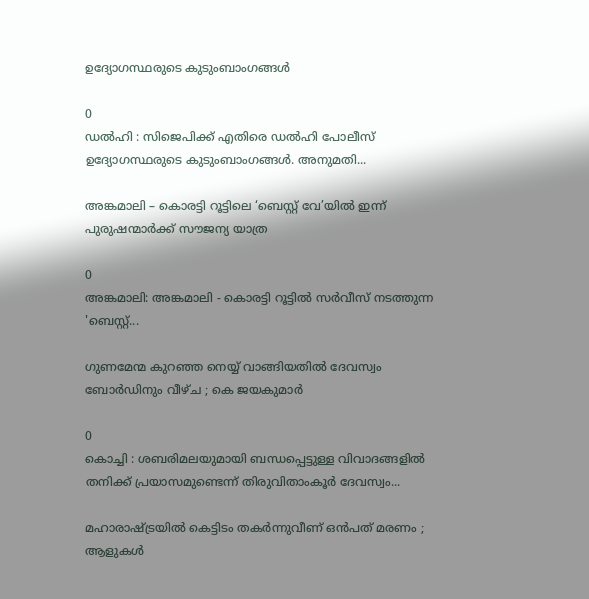ഉദ്യോഗസ്ഥരുടെ കുടുംബാംഗങ്ങൾ

0
ഡൽഹി : സിജെപിക്ക് എതിരെ ഡൽഹി പോലീസ് ഉദ്യോഗസ്ഥരുടെ കുടുംബാംഗങ്ങൾ. അനുമതി...

അങ്കമാലി – കൊരട്ടി റൂട്ടിലെ ‘ബെസ്റ്റ് വേ’യിൽ ഇന്ന് പുരുഷന്മാർക്ക് സൗജന്യ യാത്ര

0
അങ്കമാലി: അങ്കമാലി - കൊരട്ടി റൂട്ടിൽ സർവീസ് നടത്തുന്ന 'ബെസ്റ്റ്...

ഗുണമേന്മ കുറഞ്ഞ നെയ്യ് വാങ്ങിയതിൽ ദേവസ്വം ബോര്‍ഡിനും വീഴ്ച ; കെ ജയകുമാര്‍

0
കൊച്ചി : ശബരിമലയുമായി ബന്ധപ്പെട്ടുള്ള വിവാദങ്ങളില്‍ തനിക്ക് പ്രയാസമുണ്ടെന്ന് തിരുവിതാംകൂര്‍ ദേവസ്വം...

മഹാരാഷ്ട്രയിൽ കെട്ടിടം തകർന്നുവീണ് ഒൻപത് മരണം ; ആളുകൾ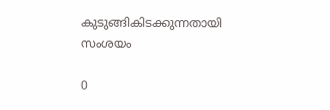കുടുങ്ങികിടക്കുന്നതായി സംശയം

0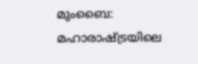മുംബൈ: മഹാരാഷ്ട്രയിലെ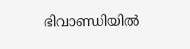ഭിവാണ്ഡിയിൽ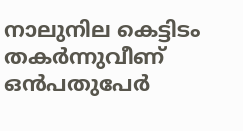നാലുനില കെട്ടിടം തകർന്നുവീണ് ഒൻപതുപേർ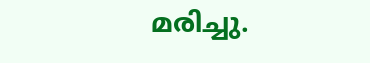മരിച്ചു.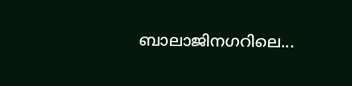ബാലാജിനഗറിലെ...